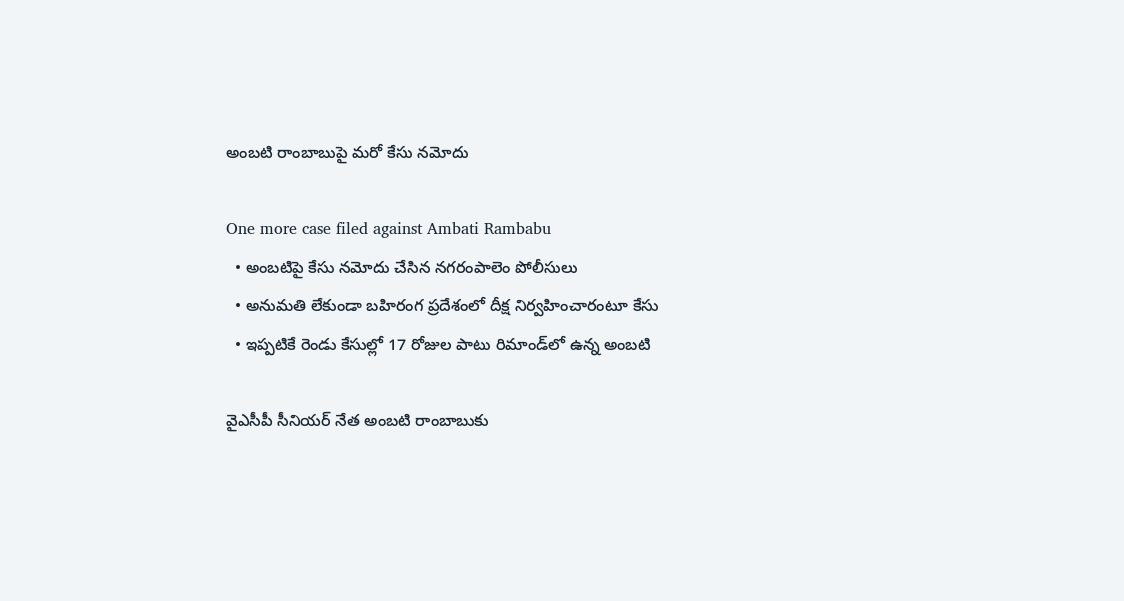అంబటి రాంబాబుపై మరో కేసు నమోదు

One more case filed against Ambati Rambabu
  • అంబటిపై కేసు నమోదు చేసిన నగరంపాలెం పోలీసులు
  • అనుమతి లేకుండా బహిరంగ ప్రదేశంలో దీక్ష నిర్వహించారంటూ కేసు
  • ఇప్పటికే రెండు కేసుల్లో 17 రోజుల పాటు రిమాండ్‌లో ఉన్న అంబటి

వైఎసీపీ సీనియర్ నేత అంబటి రాంబాబుకు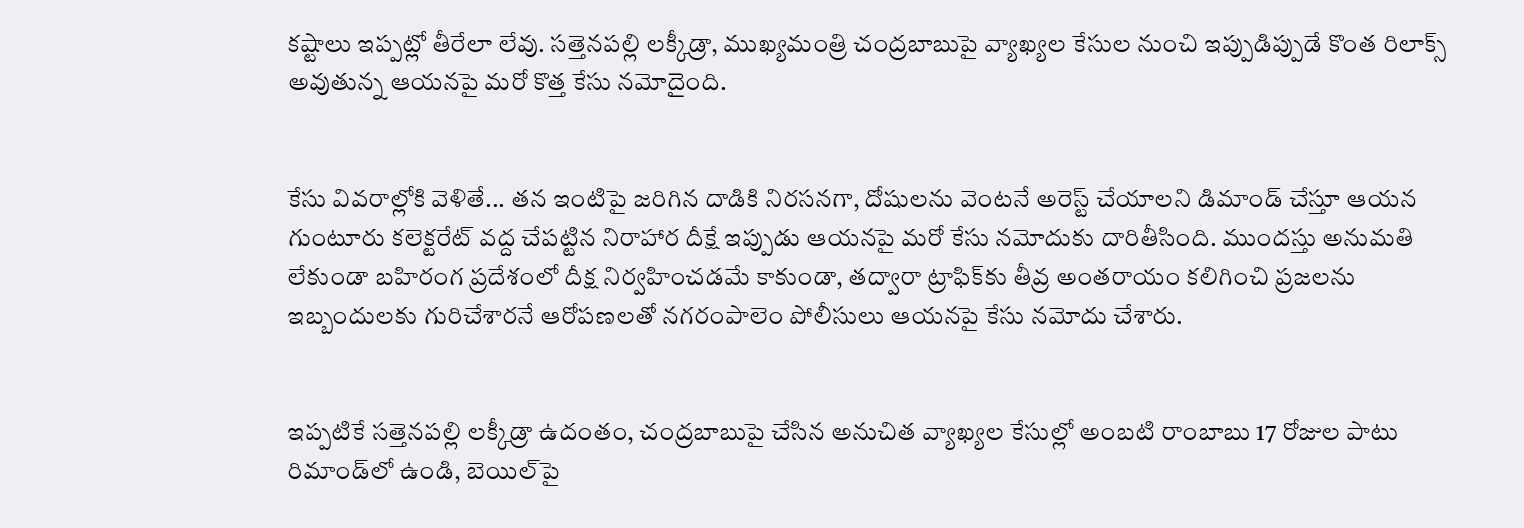కష్టాలు ఇప్పట్లో తీరేలా లేవు. సత్తెనపల్లి లక్కీడ్రా, ముఖ్యమంత్రి చంద్రబాబుపై వ్యాఖ్యల కేసుల నుంచి ఇప్పుడిప్పుడే కొంత రిలాక్స్ అవుతున్న ఆయనపై మరో కొత్త కేసు నమోదైంది.


కేసు వివరాల్లోకి వెళితే... తన ఇంటిపై జరిగిన దాడికి నిరసనగా, దోషులను వెంటనే అరెస్ట్ చేయాలని డిమాండ్ చేస్తూ ఆయన గుంటూరు కలెక్టరేట్ వద్ద చేపట్టిన నిరాహార దీక్షే ఇప్పుడు ఆయనపై మరో కేసు నమోదుకు దారితీసింది. ముందస్తు అనుమతి లేకుండా బహిరంగ ప్రదేశంలో దీక్ష నిర్వహించడమే కాకుండా, తద్వారా ట్రాఫిక్‌కు తీవ్ర అంతరాయం కలిగించి ప్రజలను ఇబ్బందులకు గురిచేశారనే ఆరోపణలతో నగరంపాలెం పోలీసులు ఆయనపై కేసు నమోదు చేశారు.


ఇప్పటికే సత్తెనపల్లి లక్కీడ్రా ఉదంతం, చంద్రబాబుపై చేసిన అనుచిత వ్యాఖ్యల కేసుల్లో అంబటి రాంబాబు 17 రోజుల పాటు రిమాండ్‌లో ఉండి, బెయిల్‌పై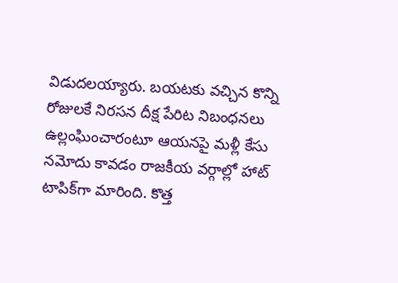విడుదలయ్యారు. బయటకు వచ్చిన కొన్ని రోజులకే నిరసన దీక్ష పేరిట నిబంధనలు ఉల్లంఘించారంటూ ఆయనపై మళ్లీ కేసు నమోదు కావడం రాజకీయ వర్గాల్లో హాట్ టాపిక్‌గా మారింది. కొత్త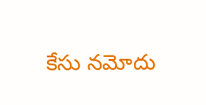కేసు నమోదు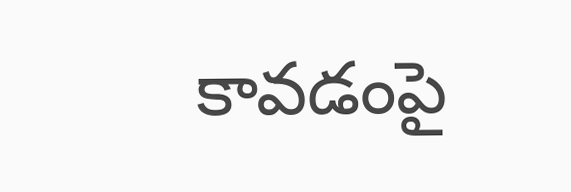కావడంపై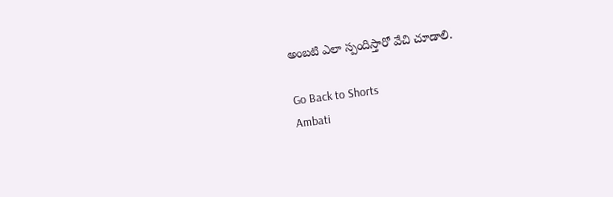అంబటి ఎలా స్పందిస్తారో వేచి చూడాలి.

Go Back to Shorts
Ambati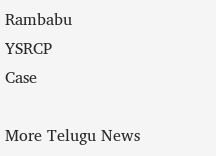Rambabu
YSRCP
Case

More Telugu News